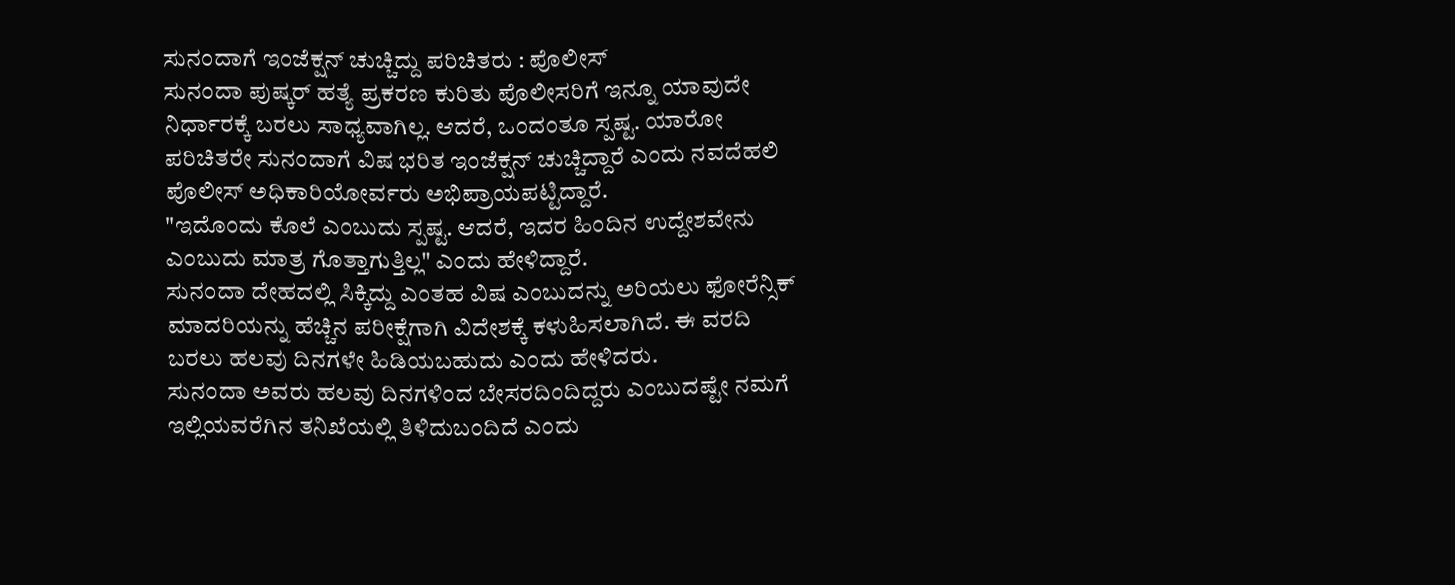ಸುನಂದಾಗೆ ಇಂಜೆಕ್ಷನ್ ಚುಚ್ಚಿದ್ದು ಪರಿಚಿತರು : ಪೊಲೀಸ್
ಸುನಂದಾ ಪುಷ್ಕರ್ ಹತ್ಯೆ ಪ್ರಕರಣ ಕುರಿತು ಪೊಲೀಸರಿಗೆ ಇನ್ನೂ ಯಾವುದೇ ನಿರ್ಧಾರಕ್ಕೆ ಬರಲು ಸಾಧ್ಯವಾಗಿಲ್ಲ. ಆದರೆ, ಒಂದಂತೂ ಸ್ಪಷ್ಟ. ಯಾರೋ ಪರಿಚಿತರೇ ಸುನಂದಾಗೆ ವಿಷ ಭರಿತ ಇಂಜೆಕ್ಷನ್ ಚುಚ್ಚಿದ್ದಾರೆ ಎಂದು ನವದೆಹಲಿ ಪೊಲೀಸ್ ಅಧಿಕಾರಿಯೋರ್ವರು ಅಭಿಪ್ರಾಯಪಟ್ಟಿದ್ದಾರೆ.
"ಇದೊಂದು ಕೊಲೆ ಎಂಬುದು ಸ್ಪಷ್ಟ. ಆದರೆ, ಇದರ ಹಿಂದಿನ ಉದ್ದೇಶವೇನು ಎಂಬುದು ಮಾತ್ರ ಗೊತ್ತಾಗುತ್ತಿಲ್ಲ" ಎಂದು ಹೇಳಿದ್ದಾರೆ.
ಸುನಂದಾ ದೇಹದಲ್ಲಿ ಸಿಕ್ಕಿದ್ದು ಎಂತಹ ವಿಷ ಎಂಬುದನ್ನು ಅರಿಯಲು ಫೋರೆನ್ಸಿಕ್ ಮಾದರಿಯನ್ನು ಹೆಚ್ಚಿನ ಪರೀಕ್ಷೆಗಾಗಿ ವಿದೇಶಕ್ಕೆ ಕಳುಹಿಸಲಾಗಿದೆ. ಈ ವರದಿ ಬರಲು ಹಲವು ದಿನಗಳೇ ಹಿಡಿಯಬಹುದು ಎಂದು ಹೇಳಿದರು.
ಸುನಂದಾ ಅವರು ಹಲವು ದಿನಗಳಿಂದ ಬೇಸರದಿಂದಿದ್ದರು ಎಂಬುದಷ್ಟೇ ನಮಗೆ ಇಲ್ಲಿಯವರೆಗಿನ ತನಿಖೆಯಲ್ಲಿ ತಿಳಿದುಬಂದಿದೆ ಎಂದು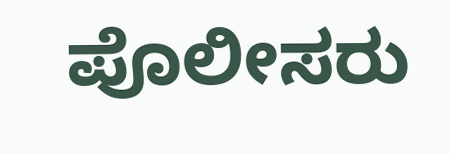ಪೊಲೀಸರು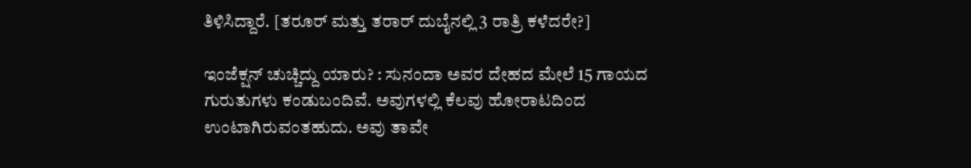ತಿಳಿಸಿದ್ದಾರೆ. [ತರೂರ್ ಮತ್ತು ತರಾರ್ ದುಬೈನಲ್ಲಿ 3 ರಾತ್ರಿ ಕಳೆದರೇ?]

ಇಂಜೆಕ್ಷನ್ ಚುಚ್ಚಿದ್ದು ಯಾರು? : ಸುನಂದಾ ಅವರ ದೇಹದ ಮೇಲೆ 15 ಗಾಯದ ಗುರುತುಗಳು ಕಂಡುಬಂದಿವೆ. ಅವುಗಳಲ್ಲಿ ಕೆಲವು ಹೋರಾಟದಿಂದ ಉಂಟಾಗಿರುವಂತಹುದು. ಅವು ತಾವೇ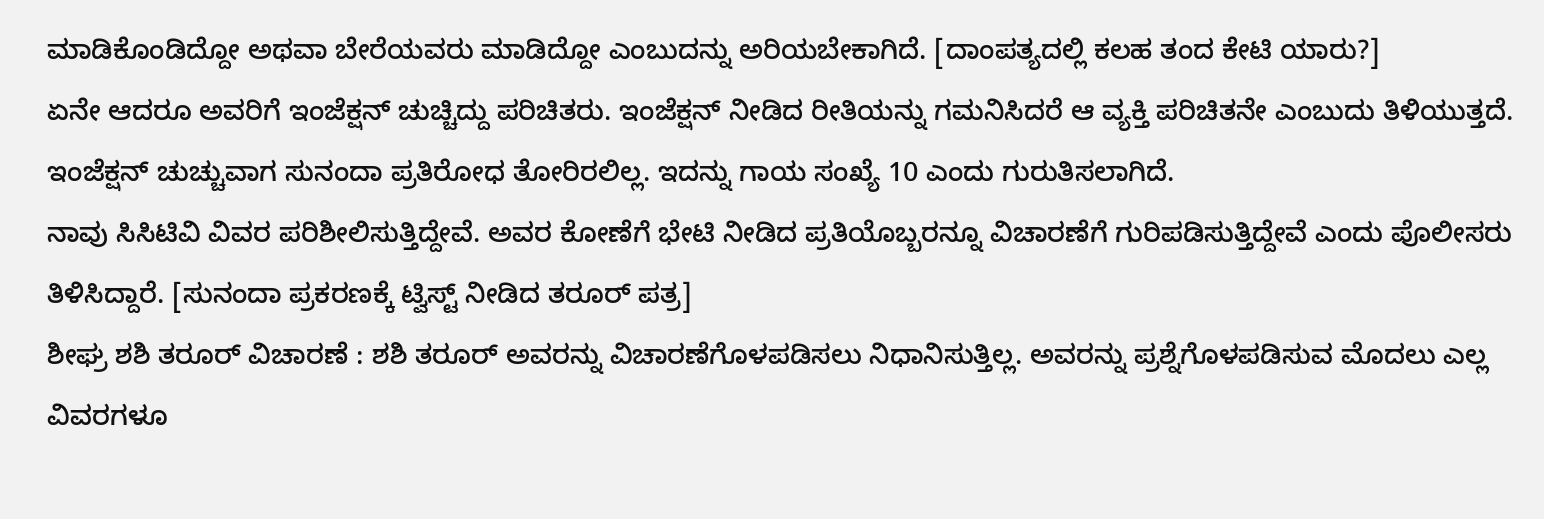ಮಾಡಿಕೊಂಡಿದ್ದೋ ಅಥವಾ ಬೇರೆಯವರು ಮಾಡಿದ್ದೋ ಎಂಬುದನ್ನು ಅರಿಯಬೇಕಾಗಿದೆ. [ದಾಂಪತ್ಯದಲ್ಲಿ ಕಲಹ ತಂದ ಕೇಟಿ ಯಾರು?]
ಏನೇ ಆದರೂ ಅವರಿಗೆ ಇಂಜೆಕ್ಷನ್ ಚುಚ್ಚಿದ್ದು ಪರಿಚಿತರು. ಇಂಜೆಕ್ಷನ್ ನೀಡಿದ ರೀತಿಯನ್ನು ಗಮನಿಸಿದರೆ ಆ ವ್ಯಕ್ತಿ ಪರಿಚಿತನೇ ಎಂಬುದು ತಿಳಿಯುತ್ತದೆ. ಇಂಜೆಕ್ಷನ್ ಚುಚ್ಚುವಾಗ ಸುನಂದಾ ಪ್ರತಿರೋಧ ತೋರಿರಲಿಲ್ಲ. ಇದನ್ನು ಗಾಯ ಸಂಖ್ಯೆ 10 ಎಂದು ಗುರುತಿಸಲಾಗಿದೆ.
ನಾವು ಸಿಸಿಟಿವಿ ವಿವರ ಪರಿಶೀಲಿಸುತ್ತಿದ್ದೇವೆ. ಅವರ ಕೋಣೆಗೆ ಭೇಟಿ ನೀಡಿದ ಪ್ರತಿಯೊಬ್ಬರನ್ನೂ ವಿಚಾರಣೆಗೆ ಗುರಿಪಡಿಸುತ್ತಿದ್ದೇವೆ ಎಂದು ಪೊಲೀಸರು ತಿಳಿಸಿದ್ದಾರೆ. [ಸುನಂದಾ ಪ್ರಕರಣಕ್ಕೆ ಟ್ವಿಸ್ಟ್ ನೀಡಿದ ತರೂರ್ ಪತ್ರ]
ಶೀಘ್ರ ಶಶಿ ತರೂರ್ ವಿಚಾರಣೆ : ಶಶಿ ತರೂರ್ ಅವರನ್ನು ವಿಚಾರಣೆಗೊಳಪಡಿಸಲು ನಿಧಾನಿಸುತ್ತಿಲ್ಲ. ಅವರನ್ನು ಪ್ರಶ್ನೆಗೊಳಪಡಿಸುವ ಮೊದಲು ಎಲ್ಲ ವಿವರಗಳೂ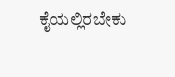ಕೈಯಲ್ಲಿರಬೇಕು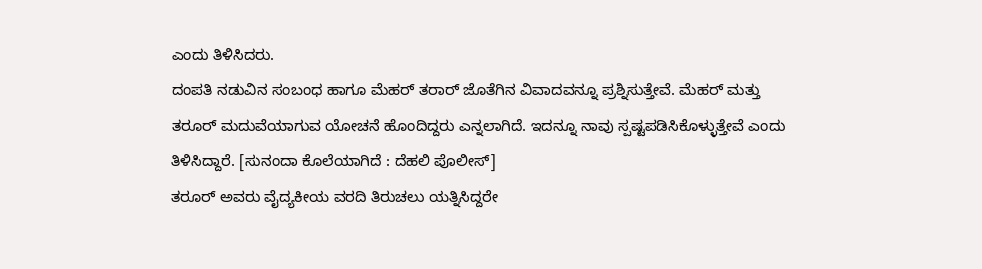ಎಂದು ತಿಳಿಸಿದರು.
ದಂಪತಿ ನಡುವಿನ ಸಂಬಂಧ ಹಾಗೂ ಮೆಹರ್ ತರಾರ್ ಜೊತೆಗಿನ ವಿವಾದವನ್ನೂ ಪ್ರಶ್ನಿಸುತ್ತೇವೆ. ಮೆಹರ್ ಮತ್ತು ತರೂರ್ ಮದುವೆಯಾಗುವ ಯೋಚನೆ ಹೊಂದಿದ್ದರು ಎನ್ನಲಾಗಿದೆ. ಇದನ್ನೂ ನಾವು ಸ್ಪಷ್ಟಪಡಿಸಿಕೊಳ್ಳುತ್ತೇವೆ ಎಂದು ತಿಳಿಸಿದ್ದಾರೆ. [ಸುನಂದಾ ಕೊಲೆಯಾಗಿದೆ : ದೆಹಲಿ ಪೊಲೀಸ್]
ತರೂರ್ ಅವರು ವೈದ್ಯಕೀಯ ವರದಿ ತಿರುಚಲು ಯತ್ನಿಸಿದ್ದರೇ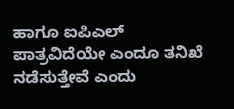ಹಾಗೂ ಐಪಿಎಲ್ ಪಾತ್ರವಿದೆಯೇ ಎಂದೂ ತನಿಖೆ ನಡೆಸುತ್ತೇವೆ ಎಂದು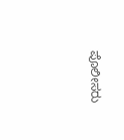ಪೊಲೀಸರು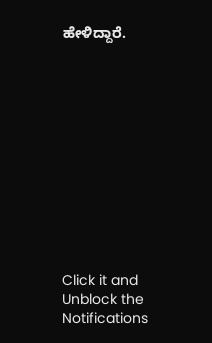ಹೇಳಿದ್ದಾರೆ.












Click it and Unblock the Notifications